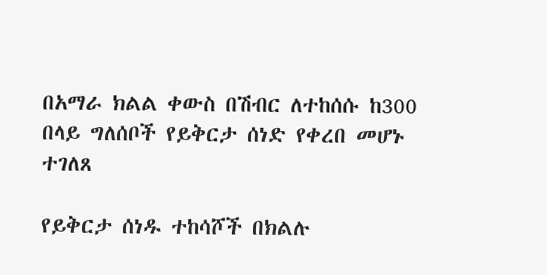በአማራ ክልል ቀውስ በሽብር ለተከሰሱ ከ300 በላይ ግለሰቦች የይቅርታ ሰነድ የቀረበ መሆኑ ተገለጸ

የይቅርታ ሰነዱ ተከሳሾች በክልሉ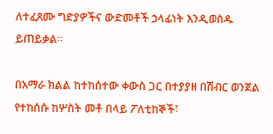ለተፈጸሙ ግድያዎችና ውድመቶች ኃላፊነት እንዲወስዱ ይጠይቃል።

በአማራ ክልል ከተከሰተው ቀውስ ጋር በተያያዘ በሽብር ወንጀል የተከሰሱ ከሦስት መቶ በላይ ፖለቲከኞች፣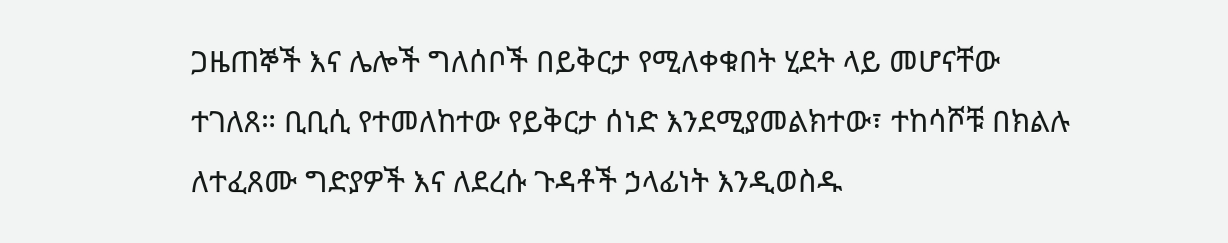ጋዜጠኞች እና ሌሎች ግለሰቦች በይቅርታ የሚለቀቁበት ሂደት ላይ መሆናቸው ተገለጸ። ቢቢሲ የተመለከተው የይቅርታ ሰነድ እንደሚያመልክተው፣ ተከሳሾቹ በክልሉ ለተፈጸሙ ግድያዎች እና ለደረሱ ጉዳቶች ኃላፊነት እንዲወስዱ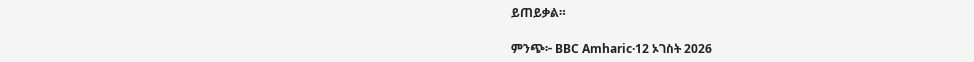ይጠይቃል።

ምንጭ፦ BBC Amharic·12 ኦገስት 2026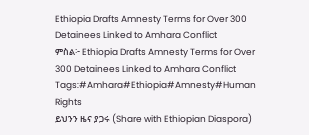Ethiopia Drafts Amnesty Terms for Over 300 Detainees Linked to Amhara Conflict
ምስል፦ Ethiopia Drafts Amnesty Terms for Over 300 Detainees Linked to Amhara Conflict
Tags:#Amhara#Ethiopia#Amnesty#Human Rights
ይህንን ዜና ያጋሩ (Share with Ethiopian Diaspora)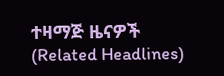ተዛማጅ ዜናዎች (Related Headlines)